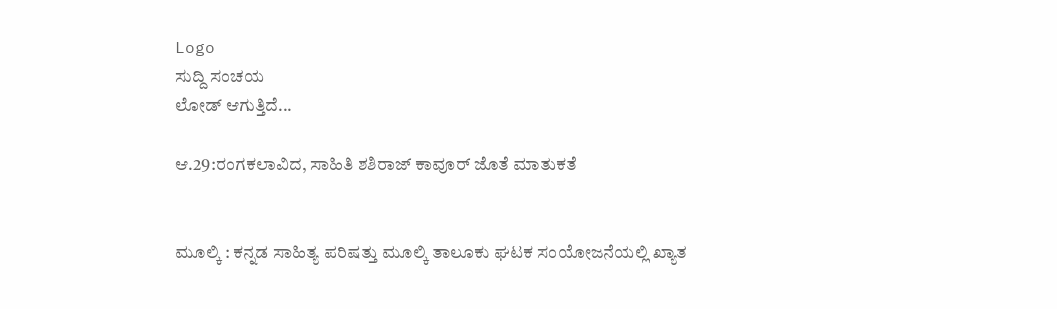Logo
ಸುದ್ದಿ ಸಂಚಯ
ಲೋಡ್ ಆಗುತ್ತಿದೆ...

ಆ.29:ರಂಗಕಲಾವಿದ, ಸಾಹಿತಿ ಶಶಿರಾಜ್ ಕಾವೂರ್ ಜೊತೆ ಮಾತುಕತೆ


ಮೂಲ್ಕಿ : ಕನ್ನಡ ಸಾಹಿತ್ಯ ಪರಿಷತ್ತು ಮೂಲ್ಕಿ ತಾಲೂಕು ಘಟಕ ಸಂಯೋಜನೆಯಲ್ಲಿ ಖ್ಯಾತ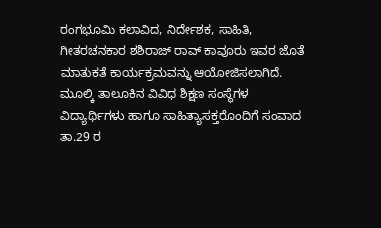ರಂಗಭೂಮಿ ಕಲಾವಿದ, ನಿರ್ದೇಶಕ, ಸಾಹಿತಿ, ಗೀತರಚನಕಾರ ಶಶಿರಾಜ್ ರಾವ್ ಕಾವೂರು ಇವರ ಜೊತೆ ಮಾತುಕತೆ ಕಾರ್ಯಕ್ರಮವನ್ನು ಆಯೋಜಿಸಲಾಗಿದೆ.
ಮೂಲ್ಕಿ ತಾಲೂಕಿನ ವಿವಿಧ ಶಿಕ್ಷಣ ಸಂಸ್ಥೆಗಳ ವಿದ್ಯಾರ್ಥಿಗಳು ಹಾಗೂ ಸಾಹಿತ್ಯಾಸಕ್ತರೊಂದಿಗೆ ಸಂವಾದ ತಾ.29 ರ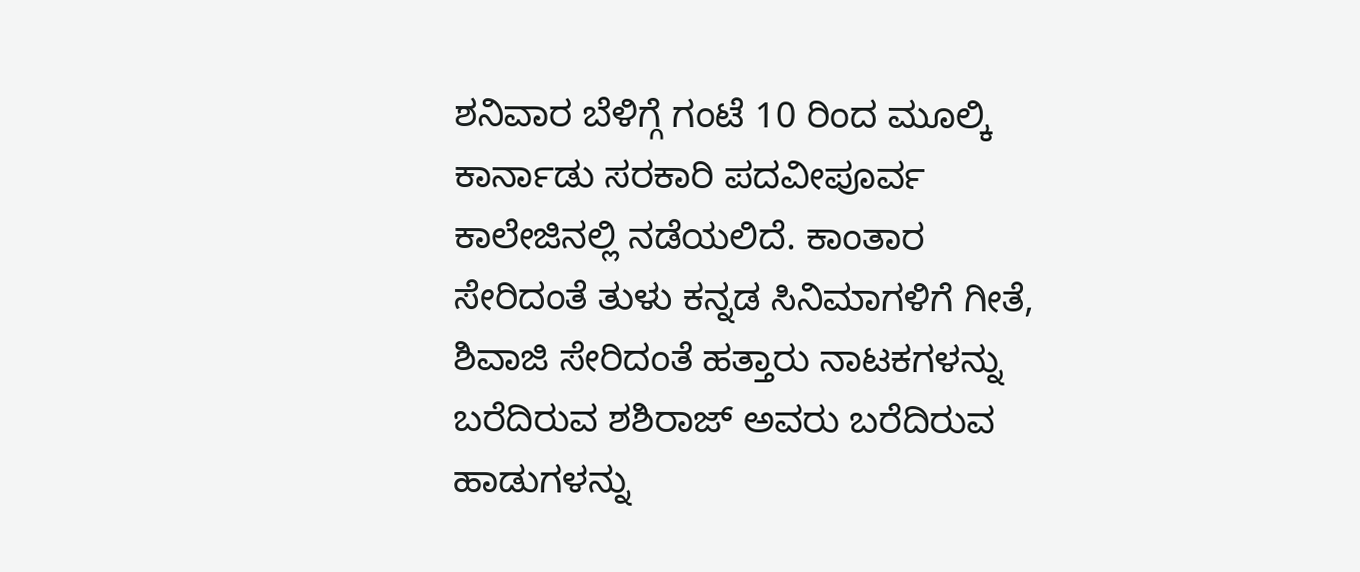ಶನಿವಾರ ಬೆಳಿಗ್ಗೆ ಗಂಟೆ 10 ರಿಂದ ಮೂಲ್ಕಿ ಕಾರ್ನಾಡು ಸರಕಾರಿ ಪದವೀಪೂರ್ವ ಕಾಲೇಜಿನಲ್ಲಿ ನಡೆಯಲಿದೆ. ಕಾಂತಾರ ಸೇರಿದಂತೆ ತುಳು ಕನ್ನಡ ಸಿನಿಮಾಗಳಿಗೆ ಗೀತೆ, ಶಿವಾಜಿ ಸೇರಿದಂತೆ ಹತ್ತಾರು ನಾಟಕಗಳನ್ನು ಬರೆದಿರುವ ಶಶಿರಾಜ್ ಅವರು ಬರೆದಿರುವ ಹಾಡುಗಳನ್ನು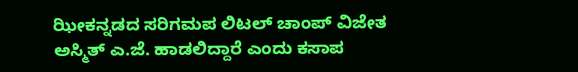ಝೀಕನ್ನಡದ ಸರಿಗಮಪ ಲಿಟಲ್ ಚಾಂಪ್ ವಿಜೇತ ಅಸ್ಮಿತ್ ಎ.ಜೆ. ಹಾಡಲಿದ್ದಾರೆ ಎಂದು ಕಸಾಪ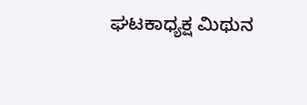ಘಟಕಾಧ್ಯಕ್ಷ ಮಿಥುನ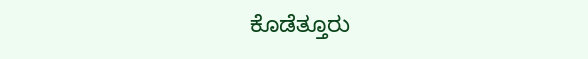ಕೊಡೆತ್ತೂರು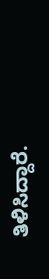ತಿಳಿಸಿದ್ದಾರೆ.